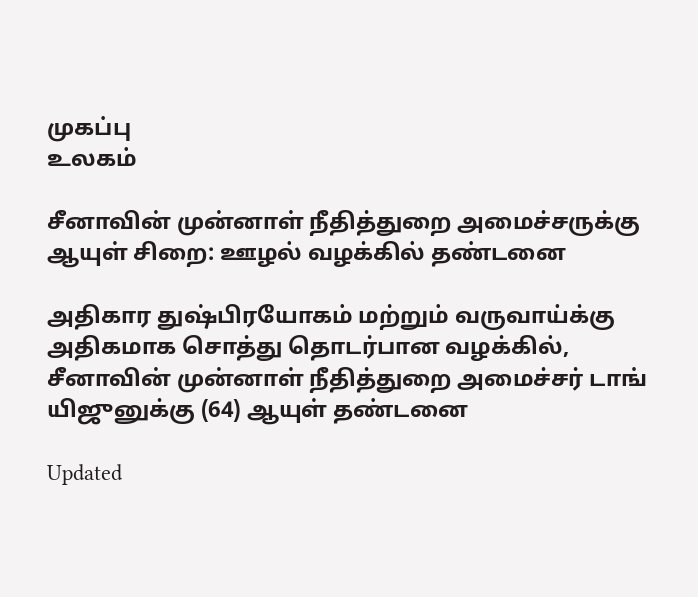முகப்பு
உலகம்

சீனாவின் முன்னாள் நீதித்துறை அமைச்சருக்கு ஆயுள் சிறை: ஊழல் வழக்கில் தண்டனை

அதிகார துஷ்பிரயோகம் மற்றும் வருவாய்க்கு அதிகமாக சொத்து தொடர்பான வழக்கில், சீனாவின் முன்னாள் நீதித்துறை அமைச்சர் டாங் யிஜுனுக்கு (64) ஆயுள் தண்டனை

Updated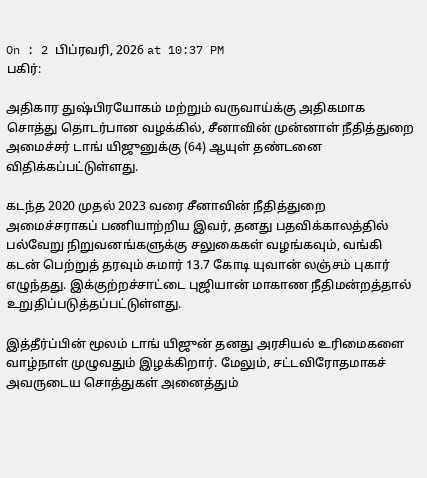On : 2 பிப்ரவரி, 2026 at 10:37 PM
பகிர்:

அதிகார துஷ்பிரயோகம் மற்றும் வருவாய்க்கு அதிகமாக சொத்து தொடர்பான வழக்கில், சீனாவின் முன்னாள் நீதித்துறை அமைச்சர் டாங் யிஜுனுக்கு (64) ஆயுள் தண்டனை விதிக்கப்பட்டுள்ளது.

கடந்த 2020 முதல் 2023 வரை சீனாவின் நீதித்துறை அமைச்சராகப் பணியாற்றிய இவர், தனது பதவிக்காலத்தில் பல்வேறு நிறுவனங்களுக்கு சலுகைகள் வழங்கவும், வங்கி கடன் பெற்றுத் தரவும் சுமார் 13.7 கோடி யுவான் லஞ்சம் புகார் எழுந்தது. இக்குற்றச்சாட்டை புஜியான் மாகாண நீதிமன்றத்தால் உறுதிப்படுத்தப்பட்டுள்ளது.

இத்தீர்ப்பின் மூலம் டாங் யிஜுன் தனது அரசியல் உரிமைகளை வாழ்நாள் முழுவதும் இழக்கிறார். மேலும், சட்டவிரோதமாகச் அவருடைய சொத்துகள் அனைத்தும்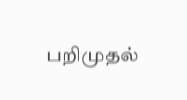பறிமுதல்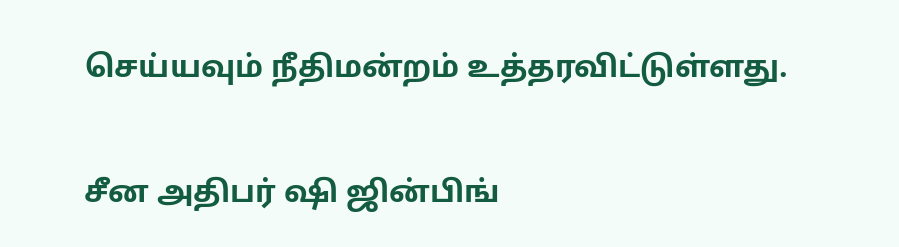செய்யவும் நீதிமன்றம் உத்தரவிட்டுள்ளது.

சீன அதிபர் ஷி ஜின்பிங்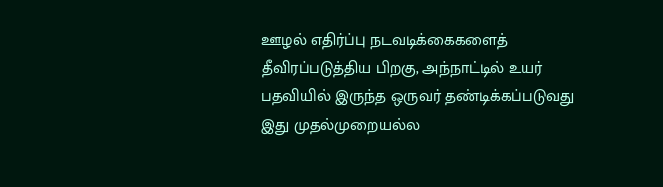ஊழல் எதிர்ப்பு நடவடிக்கைகளைத் தீவிரப்படுத்திய பிறகு, அந்நாட்டில் உயர் பதவியில் இருந்த ஒருவர் தண்டிக்கப்படுவது இது முதல்முறையல்ல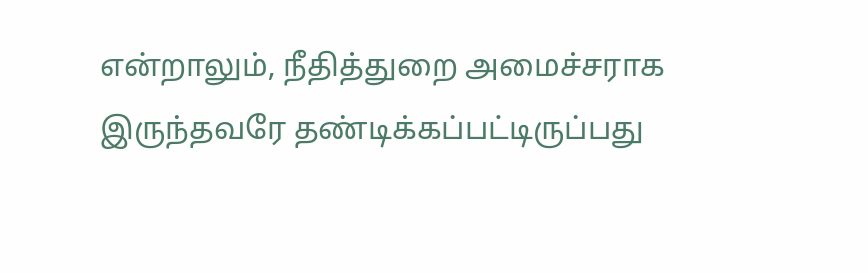என்றாலும், நீதித்துறை அமைச்சராக இருந்தவரே தண்டிக்கப்பட்டிருப்பது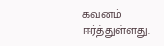கவனம் ஈர்த்துள்ளது.